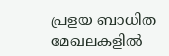പ്രളയ ബാധിത മേഖലകളില്‍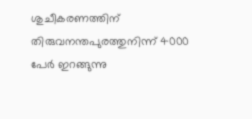ശുചീകരണത്തിന് തിരുവനന്തപുരത്തുനിന്ന് 4000 പേര്‍ ഇറങ്ങുന്നു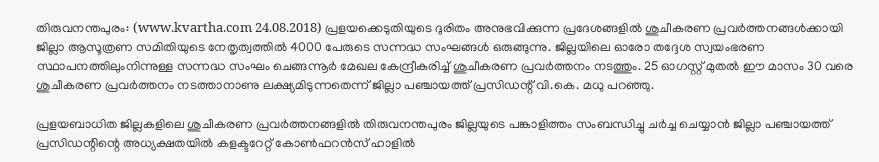തിരുവനന്തപുരം: (www.kvartha.com 24.08.2018) പ്രളയക്കെടുതിയുടെ ദുരിതം അനുഭവിക്കുന്ന പ്രദേശങ്ങളില്‍ ശുചീകരണ പ്രവര്‍ത്തനങ്ങള്‍ക്കായി ജില്ലാ ആസൂത്രണ സമിതിയുടെ നേതൃത്വത്തില്‍ 4000 പേരുടെ സന്നദ്ധ സംഘങ്ങള്‍ ഒരുങ്ങുന്നു. ജില്ലയിലെ ഓരോ തദ്ദേശ സ്വയംഭരണ സ്ഥാപനത്തിലുംനിന്നുള്ള സന്നദ്ധ സംഘം ചെങ്ങന്നൂര്‍ മേഖല കേന്ദ്രീകരിച്ച് ശുചീകരണ പ്രവര്‍ത്തനം നടത്തും. 25 ഓഗസ്റ്റ് മുതല്‍ ഈ മാസം 30 വരെ
ശുചീകരണ പ്രവര്‍ത്തനം നടത്താനാണു ലക്ഷ്യമിടുന്നതെന്ന് ജില്ലാ പഞ്ചായത്ത് പ്രസിഡന്റ് വി.കെ. മധു പറഞ്ഞു.

പ്രളയബാധിത ജില്ലകളിലെ ശുചീകരണ പ്രവര്‍ത്തനങ്ങളില്‍ തിരുവനന്തപുരം ജില്ലയുടെ പങ്കാളിത്തം സംബന്ധിച്ചു ചര്‍ച്ച ചെയ്യാന്‍ ജില്ലാ പഞ്ചായത്ത് പ്രസിഡന്റിന്റെ അധ്യക്ഷതയില്‍ കളക്ടറേറ്റ് കോണ്‍ഫറന്‍സ് ഹാളില്‍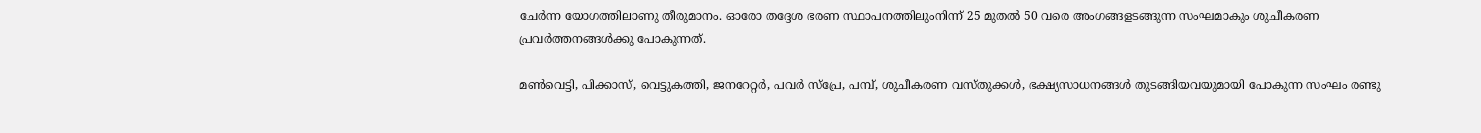ചേര്‍ന്ന യോഗത്തിലാണു തീരുമാനം. ഓരോ തദ്ദേശ ഭരണ സ്ഥാപനത്തിലുംനിന്ന് 25 മുതല്‍ 50 വരെ അംഗങ്ങളടങ്ങുന്ന സംഘമാകും ശുചീകരണ പ്രവര്‍ത്തനങ്ങള്‍ക്കു പോകുന്നത്.

മണ്‍വെട്ടി, പിക്കാസ്, വെട്ടുകത്തി, ജനറേറ്റര്‍, പവര്‍ സ്പ്രേ, പമ്പ്, ശുചീകരണ വസ്തുക്കള്‍, ഭക്ഷ്യസാധനങ്ങള്‍ തുടങ്ങിയവയുമായി പോകുന്ന സംഘം രണ്ടു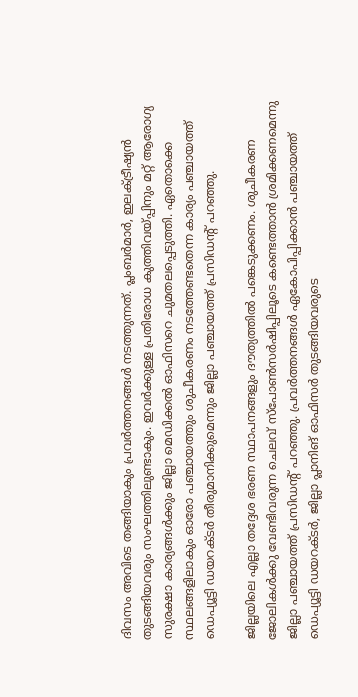ദിവസം അവിടെ തങ്ങിയാകും പ്രവര്‍ത്തനങ്ങള്‍ നടത്തുന്നത്. പ്ലംബര്‍മാര്‍, ഇലക്ട്രീഷ്യന്‍ തുടങ്ങിയവരും സംഘത്തിലുണ്ടാകും. ഇവര്‍ക്കുള്ള പ്രതിരോധ കുത്തിവയ്പ്പിനും മറ്റ് ആരോഗ്യ സുരക്ഷാ കാര്യങ്ങള്‍ക്കും ജില്ലാ മെഡിക്കല്‍ ഓഫിസറെ ചുമതലപ്പെടുത്തി. ഏതൊക്കെ സ്ഥലങ്ങളിലാകും ഓരോ പഞ്ചായത്തും ശുചീകരണം നടത്തേണ്ടതെന്ന കാര്യം പഞ്ചായത്ത് ഡെപ്യൂട്ടി ഡയറക്ടര്‍ തീരുമാനിക്കുമെന്നും ജില്ലാ പഞ്ചായത്ത് പ്രസിഡന്റ് പറഞ്ഞു.

ജില്ലയിലെ എല്ലാ തദ്ദേശ ഭരണ സ്ഥാപനങ്ങളും ദൗത്യത്തില്‍ പങ്കെടുക്കണം. ശുചീകരണ ജോലികള്‍ക്കു വേണ്ടിവരുന്ന ചെലവ് സ്പോണ്‍സര്‍ഷിപ്പിലൂടെ കണ്ടെത്താന്‍ ശ്രമിക്കണമെന്നു ജില്ലാ പഞ്ചായത്ത് പ്രസിഡന്റ് പറഞ്ഞു. പ്രവര്‍ത്തനങ്ങള്‍ ഏകോപിപ്പിക്കാന്‍ പഞ്ചായത്ത് ഡെപ്യൂട്ടി ഡയറക്ടര്‍, ജില്ലാ പ്ലാനിങ് ഓഫിസര്‍ തുടങ്ങിയവരുടെ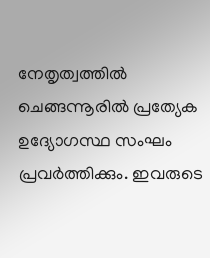നേതൃത്വത്തില്‍ ചെങ്ങന്നൂരില്‍ പ്രത്യേക ഉദ്യോഗസ്ഥ സംഘം പ്രവര്‍ത്തിക്കും. ഇവരുടെ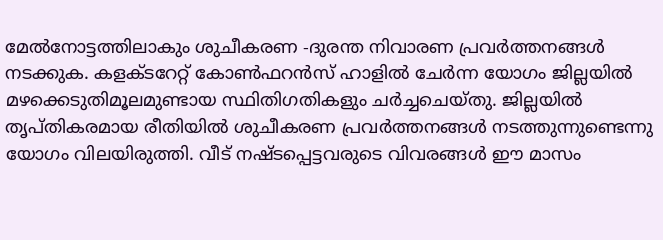മേല്‍നോട്ടത്തിലാകും ശുചീകരണ -ദുരന്ത നിവാരണ പ്രവര്‍ത്തനങ്ങള്‍ നടക്കുക. കളക്ടറേറ്റ് കോണ്‍ഫറന്‍സ് ഹാളില്‍ ചേര്‍ന്ന യോഗം ജില്ലയില്‍ മഴക്കെടുതിമൂലമുണ്ടായ സ്ഥിതിഗതികളും ചര്‍ച്ചചെയ്തു. ജില്ലയില്‍ തൃപ്തികരമായ രീതിയില്‍ ശുചീകരണ പ്രവര്‍ത്തനങ്ങള്‍ നടത്തുന്നുണ്ടെന്നു യോഗം വിലയിരുത്തി. വീട് നഷ്ടപ്പെട്ടവരുടെ വിവരങ്ങള്‍ ഈ മാസം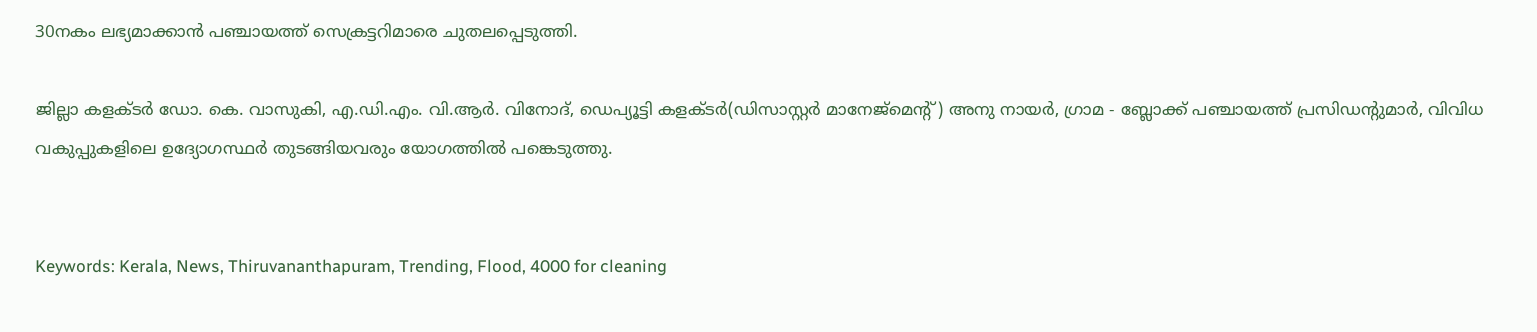30നകം ലഭ്യമാക്കാന്‍ പഞ്ചായത്ത് സെക്രട്ടറിമാരെ ചുതലപ്പെടുത്തി.

ജില്ലാ കളക്ടര്‍ ഡോ. കെ. വാസുകി, എ.ഡി.എം. വി.ആര്‍. വിനോദ്, ഡെപ്യൂട്ടി കളക്ടര്‍(ഡിസാസ്റ്റര്‍ മാനേജ്മെന്റ്) അനു നായര്‍, ഗ്രാമ - ബ്ലോക്ക് പഞ്ചായത്ത് പ്രസിഡന്റുമാര്‍, വിവിധ വകുപ്പുകളിലെ ഉദ്യോഗസ്ഥര്‍ തുടങ്ങിയവരും യോഗത്തില്‍ പങ്കെടുത്തു.


Keywords: Kerala, News, Thiruvananthapuram, Trending, Flood, 4000 for cleaning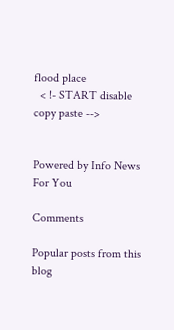flood place
  < !- START disable copy paste -->


Powered by Info News For You

Comments

Popular posts from this blog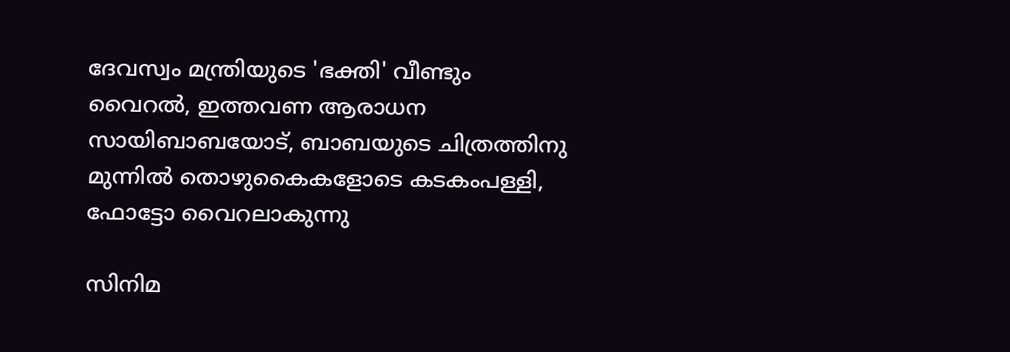ദേവസ്വം മന്ത്രിയുടെ 'ഭക്തി' വീണ്ടും വൈറല്‍, ഇത്തവണ ആരാധന സായിബാബയോട്, ബാബയുടെ ചിത്രത്തിനു മുന്നില്‍ തൊഴുകൈകളോടെ കടകംപള്ളി, ഫോട്ടോ വൈറലാകുന്നു

സിനിമ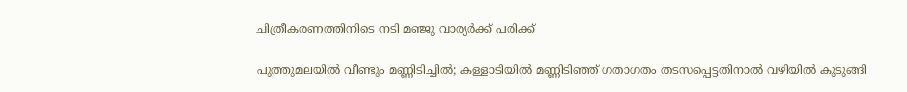ചിത്രീകരണത്തിനിടെ നടി മഞ്ജു വാര്യര്‍ക്ക് പരിക്ക്

പുത്തുമലയില്‍ വീണ്ടും മണ്ണിടിച്ചില്‍; കള്ളാടിയില്‍ മണ്ണിടിഞ്ഞ് ഗതാഗതം തടസപ്പെട്ടതിനാല്‍ വഴിയില്‍ കുടുങ്ങി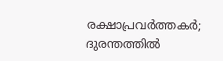രക്ഷാപ്രവര്‍ത്തകര്‍; ദുരന്തത്തില്‍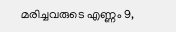മരിച്ചവരുടെ എണ്ണം 9,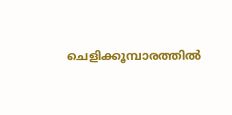ചെളിക്കൂമ്പാരത്തില്‍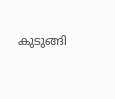കുടുങ്ങി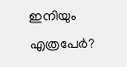ഇനിയും എത്രപേര്‍?